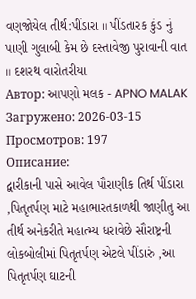વણજોયેલ તીર્થ:પીંડારા ॥ પીંડતારક કુંડ નું પાણી ગુલાબી કેમ છે દસ્તાવેજી પુરાવાની વાત ॥ દશરથ વારોતરીયા
Автор: આપણો મલક - APNO MALAK
Загружено: 2026-03-15
Просмотров: 197
Описание:
દ્વારીકાની પાસે આવેલ પૌરાણીક તિર્થ પીંડારા ,પિતૃતર્પણ માટે મહાભારતકાળથી જાણીતુ આ તીર્થ અનેકરીતે મહાત્મ્ય ધરાવેછે સૌરાષ્ટ્રની લોકબોલીમાં પિતૃતર્પણ એટલે પીંડારું ,આ પિતૃતર્પણ ઘાટની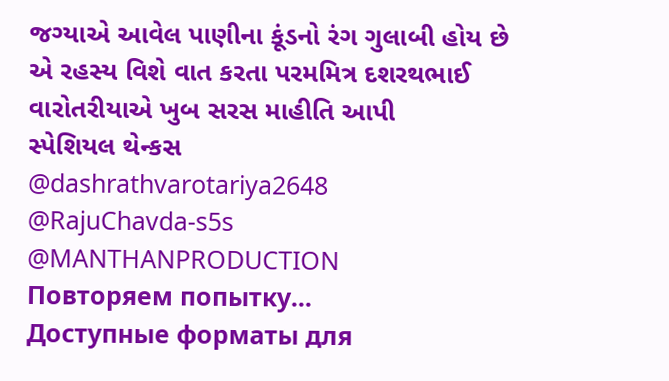જગ્યાએ આવેલ પાણીના કૂંડનો રંગ ગુલાબી હોય છે એ રહસ્ય વિશે વાત કરતા પરમમિત્ર દશરથભાઈ વારોતરીયાએ ખુબ સરસ માહીતિ આપી
સ્પેશિયલ થેન્કસ
@dashrathvarotariya2648
@RajuChavda-s5s
@MANTHANPRODUCTION
Повторяем попытку...
Доступные форматы для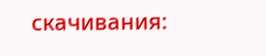скачивания: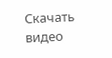Скачать видео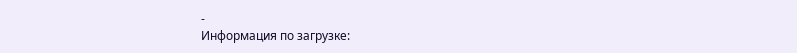-
Информация по загрузке: